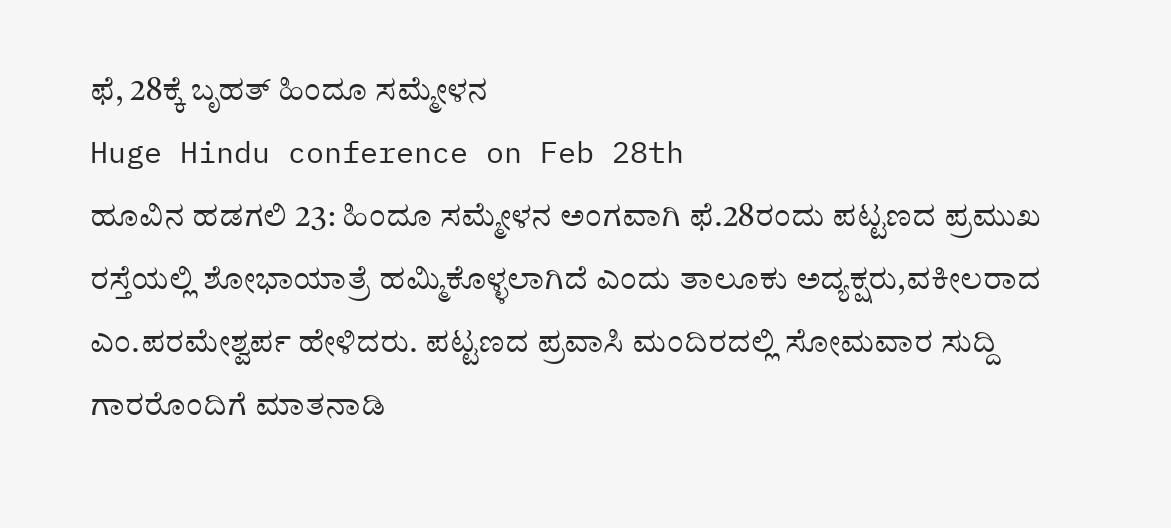ಫೆ, 28ಕ್ಕೆ ಬೃಹತ್ ಹಿಂದೂ ಸಮ್ಮೇಳನ
Huge Hindu conference on Feb 28th
ಹೂವಿನ ಹಡಗಲಿ 23: ಹಿಂದೂ ಸಮ್ಮೇಳನ ಅಂಗವಾಗಿ ಫೆ.28ರಂದು ಪಟ್ಟಣದ ಪ್ರಮುಖ ರಸ್ತೆಯಲ್ಲಿ ಶೋಭಾಯಾತ್ರೆ ಹಮ್ಮಿಕೊಳ್ಳಲಾಗಿದೆ ಎಂದು ತಾಲೂಕು ಅದ್ಯಕ್ಷರು,ವಕೀಲರಾದ ಎಂ.ಪರಮೇಶ್ವರ್ಪ ಹೇಳಿದರು. ಪಟ್ಟಣದ ಪ್ರವಾಸಿ ಮಂದಿರದಲ್ಲಿ ಸೋಮವಾರ ಸುದ್ದಿ ಗಾರರೊಂದಿಗೆ ಮಾತನಾಡಿ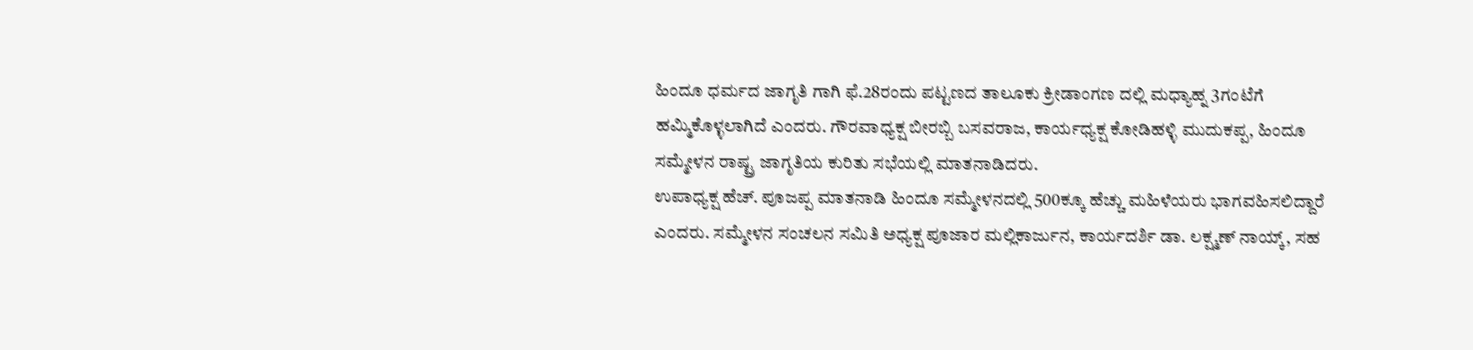ಹಿಂದೂ ಧರ್ಮದ ಜಾಗೃತಿ ಗಾಗಿ ಫೆ.28ರಂದು ಪಟ್ಟಣದ ತಾಲೂಕು ಕ್ರೀಡಾಂಗಣ ದಲ್ಲಿ ಮಧ್ಯಾಹ್ನ 3ಗಂಟೆಗೆ ಹಮ್ಮಿಕೊಳ್ಳಲಾಗಿದೆ ಎಂದರು. ಗೌರವಾಧ್ಯಕ್ಷ ಬೀರಬ್ಬಿ ಬಸವರಾಜ, ಕಾರ್ಯಧ್ಯಕ್ಷ ಕೋಡಿಹಳ್ಳಿ ಮುದುಕಪ್ಪ, ಹಿಂದೂ ಸಮ್ಮೇಳನ ರಾಷ್ಟ್ರ ಜಾಗೃತಿಯ ಕುರಿತು ಸಭೆಯಲ್ಲಿ ಮಾತನಾಡಿದರು.
ಉಪಾಧ್ಯಕ್ಷ ಹೆಚ್. ಪೂಜಪ್ಪ ಮಾತನಾಡಿ ಹಿಂದೂ ಸಮ್ಮೇಳನದಲ್ಲಿ 500ಕ್ಕೂ ಹೆಚ್ಚು ಮಹಿಳೆಯರು ಭಾಗವಹಿಸಲಿದ್ದಾರೆ ಎಂದರು. ಸಮ್ಮೇಳನ ಸಂಚಲನ ಸಮಿತಿ ಅಧ್ಯಕ್ಷ ಪೂಜಾರ ಮಲ್ಲಿಕಾರ್ಜುನ, ಕಾರ್ಯದರ್ಶಿ ಡಾ. ಲಕ್ಷ್ಮಣ್ ನಾಯ್ಕ್, ಸಹ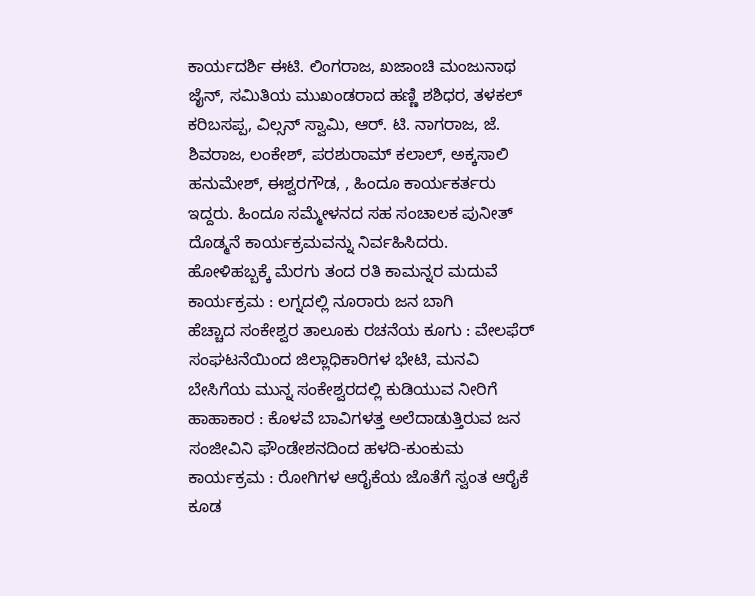ಕಾರ್ಯದರ್ಶಿ ಈಟಿ. ಲಿಂಗರಾಜ, ಖಜಾಂಚಿ ಮಂಜುನಾಥ ಜೈನ್, ಸಮಿತಿಯ ಮುಖಂಡರಾದ ಹಣ್ಣಿ ಶಶಿಧರ, ತಳಕಲ್ ಕರಿಬಸಪ್ಪ, ವಿಲ್ಸನ್ ಸ್ವಾಮಿ, ಆರ್. ಟಿ. ನಾಗರಾಜ, ಜೆ. ಶಿವರಾಜ, ಲಂಕೇಶ್, ಪರಶುರಾಮ್ ಕಲಾಲ್, ಅಕ್ಕಸಾಲಿ ಹನುಮೇಶ್, ಈಶ್ವರಗೌಡ, , ಹಿಂದೂ ಕಾರ್ಯಕರ್ತರು ಇದ್ದರು. ಹಿಂದೂ ಸಮ್ಮೇಳನದ ಸಹ ಸಂಚಾಲಕ ಪುನೀತ್ ದೊಡ್ಮನೆ ಕಾರ್ಯಕ್ರಮವನ್ನು ನಿರ್ವಹಿಸಿದರು.
ಹೋಳಿಹಬ್ಬಕ್ಕೆ ಮೆರಗು ತಂದ ರತಿ ಕಾಮನ್ನರ ಮದುವೆ ಕಾರ್ಯಕ್ರಮ : ಲಗ್ನದಲ್ಲಿ ನೂರಾರು ಜನ ಬಾಗಿ
ಹೆಚ್ಚಾದ ಸಂಕೇಶ್ವರ ತಾಲೂಕು ರಚನೆಯ ಕೂಗು : ವೇಲಫೆರ್ ಸಂಘಟನೆಯಿಂದ ಜಿಲ್ಲಾಧಿಕಾರಿಗಳ ಭೇಟಿ, ಮನವಿ
ಬೇಸಿಗೆಯ ಮುನ್ನ ಸಂಕೇಶ್ವರದಲ್ಲಿ ಕುಡಿಯುವ ನೀರಿಗೆ ಹಾಹಾಕಾರ : ಕೊಳವೆ ಬಾವಿಗಳತ್ತ ಅಲೆದಾಡುತ್ತಿರುವ ಜನ
ಸಂಜೀವಿನಿ ಫೌಂಡೇಶನದಿಂದ ಹಳದಿ-ಕುಂಕುಮ ಕಾರ್ಯಕ್ರಮ : ರೋಗಿಗಳ ಆರೈಕೆಯ ಜೊತೆಗೆ ಸ್ವಂತ ಆರೈಕೆ ಕೂಡ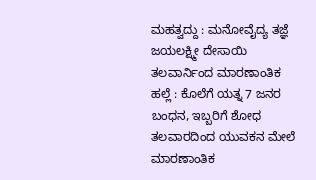ಮಹತ್ವದ್ದು : ಮನೋವೈದ್ಯ ತಜ್ಞೆ ಜಯಲಕ್ಷ್ಮೀ ದೇಸಾಯಿ
ತಲವಾರ್ನಿಂದ ಮಾರಣಾಂತಿಕ ಹಲ್ಲೆ : ಕೊಲೆಗೆ ಯತ್ನ 7 ಜನರ ಬಂಧನ, ಇಬ್ಬರಿಗೆ ಶೋಧ
ತಲವಾರದಿಂದ ಯುವಕನ ಮೇಲೆ ಮಾರಣಾಂತಿಕ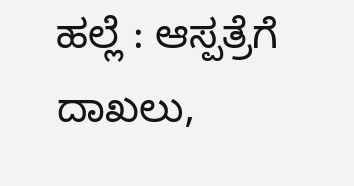ಹಲ್ಲೆ : ಆಸ್ಪತ್ರೆಗೆ ದಾಖಲು,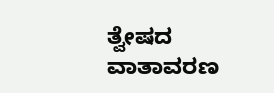ತ್ವೇಷದ ವಾತಾವರಣ